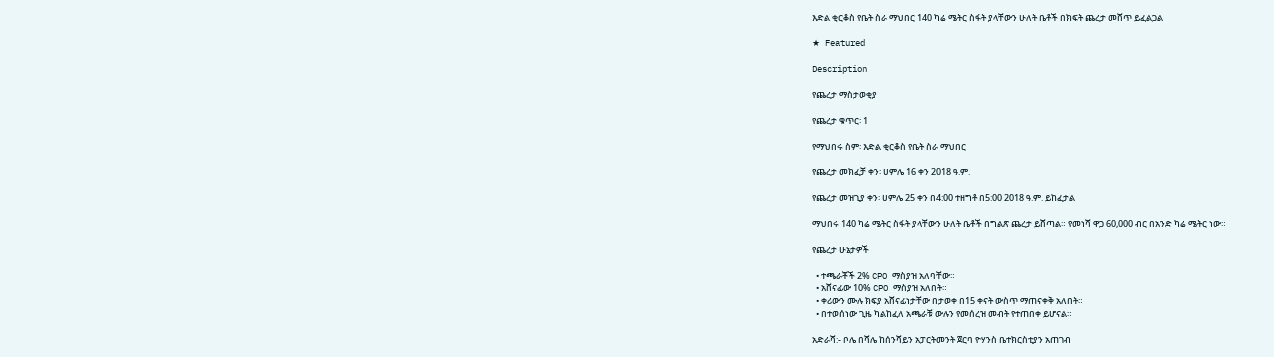እድል ቂርቆስ የቤት ስራ ማህበር 140 ካሬ ሜትር ስፋት ያላቸውን ሁለት ቤቶች በክፍት ጨረታ መሸጥ ይፈልጋል

★ Featured

Description

የጨረታ ማስታወቂያ

የጨረታ ቁጥር፡ 1

የማህበሩ ስም፡ እድል ቂርቆስ የቤት ስራ ማህበር

የጨረታ መክፈቻ ቀን፡ ሀምሌ 16 ቀን 2018 ዓ.ም.

የጨረታ መዝጊያ ቀን፡ ሀምሌ 25 ቀን በ4:00 ተዘግቶ በ5:00 2018 ዓ.ም. ይከፈታል

ማህበሩ 140 ካሬ ሜትር ስፋት ያላቸውን ሁለት ቤቶች በግልጽ ጨረታ ይሸጣል። የመነሻ ዋጋ 60,000 ብር በአንድ ካሬ ሜትር ነው።

የጨረታ ሁኔታዎች

  • ተጫራቾች 2% CPO ማስያዝ አለባቸው።
  • አሸናፊው 10% CPO ማስያዝ አለበት።
  • ቀሪውን ሙሉ ክፍያ አሸናፊነታቸው በታወቀ በ15 ቀናት ውስጥ ማጠናቀቅ አለበት።
  • በተወሰነው ጊዜ ካልከፈለ አጫራቹ ውሉን የመሰረዝ መብት የተጠበቀ ይሆናል።

አድራሻ:- ቦሌ በሻሌ ከሰንሻይን አፓርትመንት ጀርባ ዮሃንስ ቤተክርስቲያን አጠገብ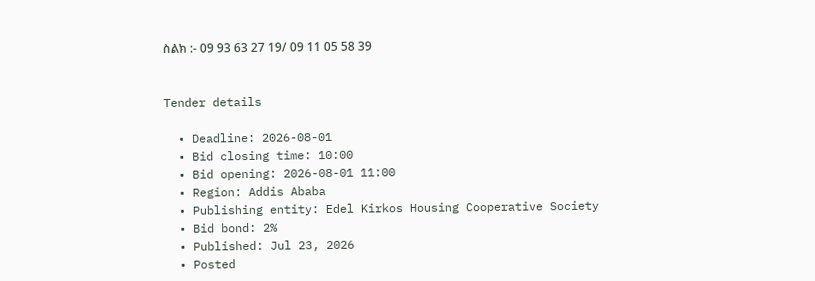ስልክ :- 09 93 63 27 19/ 09 11 05 58 39


Tender details

  • Deadline: 2026-08-01
  • Bid closing time: 10:00
  • Bid opening: 2026-08-01 11:00
  • Region: Addis Ababa
  • Publishing entity: Edel Kirkos Housing Cooperative Society
  • Bid bond: 2%
  • Published: Jul 23, 2026
  • Posted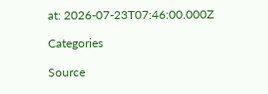at: 2026-07-23T07:46:00.000Z

Categories

Source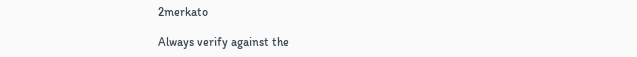2merkato

Always verify against the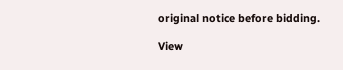original notice before bidding.

View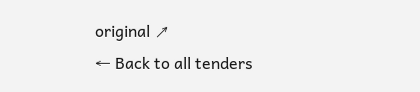original ↗
← Back to all tenders